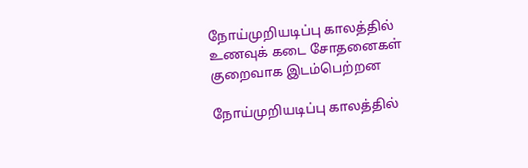நோய்முறியடிப்பு காலத்தில் உணவுக் கடை சோதனைகள் குறைவாக இடம்பெற்றன

நோய்முறியடிப்பு காலத்தில்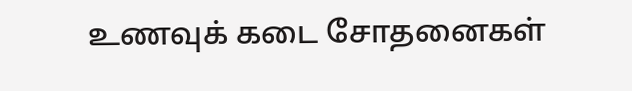உணவுக் கடை சோதனைகள்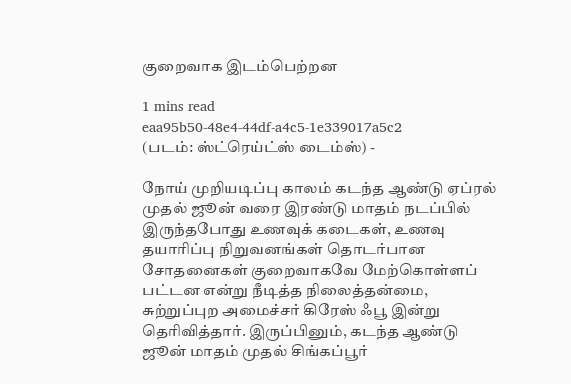குறைவாக இடம்பெற்றன

1 mins read
eaa95b50-48e4-44df-a4c5-1e339017a5c2
(படம்: ஸ்ட்ரெய்ட்ஸ் டைம்ஸ்) -

நோய் முறியடிப்பு காலம் கடந்த ஆண்டு ஏப்ரல் முதல் ஜூன் வரை இரண்டு மாதம் நடப்பில் இருந்தபோது உணவுக் கடைகள், உணவு தயாரிப்பு நிறுவனங்கள் தொடர்பான சோதனைகள் குறைவாகவே மேற்கொள்ளப் பட்டன என்று நீடித்த நிலைத்தன்மை, சுற்றுப்புற அமைச்சர் கிரேஸ் ஃபூ இன்று தெரிவித்தார். இருப்பினும், கடந்த ஆண்டு ஜூன் மாதம் முதல் சிங்கப்பூர்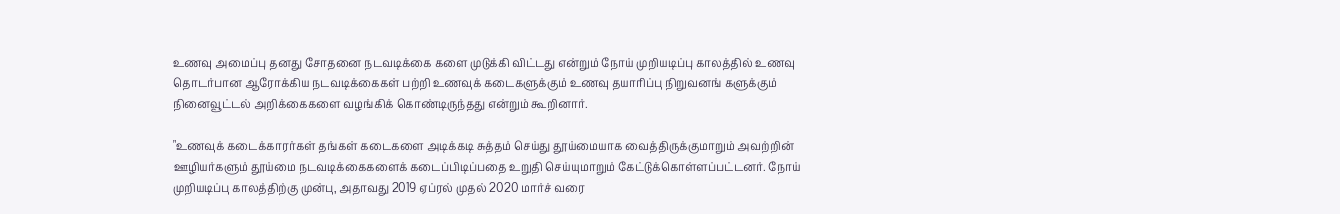உணவு அமைப்பு தனது சோதனை நடவடிக்கை களை முடுக்கி விட்டது என்றும் நோய் முறியடிப்பு காலத்தில் உணவு தொடர்பான ஆரோக்கிய நடவடிக்கைகள் பற்றி உணவுக் கடைகளுக்கும் உணவு தயாரிப்பு நிறுவனங் களுக்கும் நினைவூட்டல் அறிக்கைகளை வழங்கிக் கொண்டிருந்தது என்றும் கூறினார்.

"உணவுக் கடைக்காரர்கள் தங்கள் கடைகளை அடிக்கடி சுத்தம் செய்து தூய்மையாக வைத்திருக்குமாறும் அவற்றின் ஊழியர்களும் தூய்மை நடவடிக்கைகளைக் கடைப்பிடிப்பதை உறுதி செய்யுமாறும் கேட்டுக்கொள்ளப்பட்டனர். நோய் முறியடிப்பு காலத்திற்கு முன்பு, அதாவது 2019 ஏப்ரல் முதல் 2020 மார்ச் வரை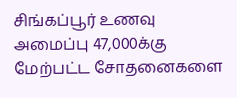சிங்கப்பூர் உணவு அமைப்பு 47,000க்கு மேற்பட்ட சோதனைகளை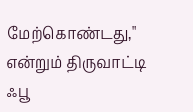மேற்கொண்டது," என்றும் திருவாட்டி ஃபூ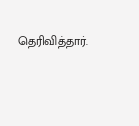தெரிவித்தார்.